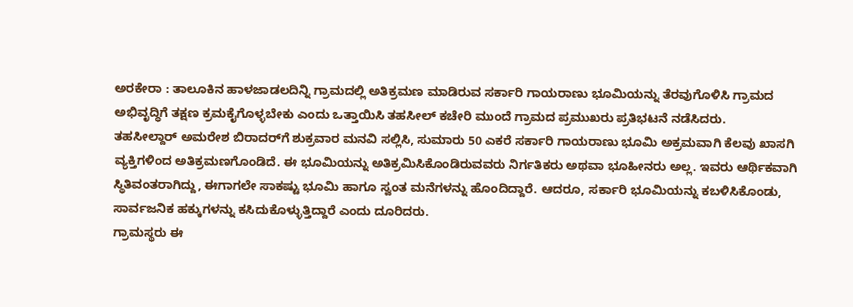ಅರಕೇರಾ : ತಾಲೂಕಿನ ಹಾಳಜಾಡಲದಿನ್ನಿ ಗ್ರಾಮದಲ್ಲಿ ಅತಿಕ್ರಮಣ ಮಾಡಿರುವ ಸರ್ಕಾರಿ ಗಾಯರಾಣು ಭೂಮಿಯನ್ನು ತೆರವುಗೊಳಿಸಿ ಗ್ರಾಮದ ಅಭಿವೃದ್ಧಿಗೆ ತಕ್ಷಣ ಕ್ರಮಕೈಗೊಳ್ಳಬೇಕು ಎಂದು ಒತ್ತಾಯಿಸಿ ತಹಸೀಲ್ ಕಚೇರಿ ಮುಂದೆ ಗ್ರಾಮದ ಪ್ರಮುಖರು ಪ್ರತಿಭಟನೆ ನಡೆಸಿದರು.
ತಹಸೀಲ್ದಾರ್ ಅಮರೇಶ ಬಿರಾದರ್‌ಗೆ ಶುಕ್ರವಾರ ಮನವಿ ಸಲ್ಲಿಸಿ, ಸುಮಾರು 50 ಎಕರೆ ಸರ್ಕಾರಿ ಗಾಯರಾಣು ಭೂಮಿ ಅಕ್ರಮವಾಗಿ ಕೆಲವು ಖಾಸಗಿ ವ್ಯಕ್ತಿಗಳಿಂದ ಅತಿಕ್ರಮಣಗೊಂಡಿದೆ. ಈ ಭೂಮಿಯನ್ನು ಅತಿಕ್ರಮಿಸಿಕೊಂಡಿರುವವರು ನಿರ್ಗತಿಕರು ಅಥವಾ ಭೂಹೀನರು ಅಲ್ಲ. ಇವರು ಆರ್ಥಿಕವಾಗಿ ಸ್ಥಿತಿವಂತರಾಗಿದ್ದು, ಈಗಾಗಲೇ ಸಾಕಷ್ಟು ಭೂಮಿ ಹಾಗೂ ಸ್ವಂತ ಮನೆಗಳನ್ನು ಹೊಂದಿದ್ದಾರೆ. ಆದರೂ, ಸರ್ಕಾರಿ ಭೂಮಿಯನ್ನು ಕಬಳಿಸಿಕೊಂಡು, ಸಾರ್ವಜನಿಕ ಹಕ್ಕುಗಳನ್ನು ಕಸಿದುಕೊಳ್ಳುತ್ತಿದ್ದಾರೆ ಎಂದು ದೂರಿದರು.
ಗ್ರಾಮಸ್ಥರು ಈ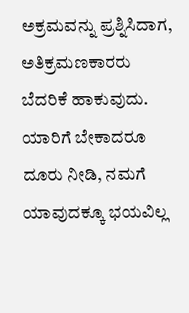ಅಕ್ರಮವನ್ನು ಪ್ರಶ್ನಿಸಿದಾಗ, ಅತಿಕ್ರಮಣಕಾರರು ಬೆದರಿಕೆ ಹಾಕುವುದು. ಯಾರಿಗೆ ಬೇಕಾದರೂ ದೂರು ನೀಡಿ, ನಮಗೆ ಯಾವುದಕ್ಕೂ ಭಯವಿಲ್ಲ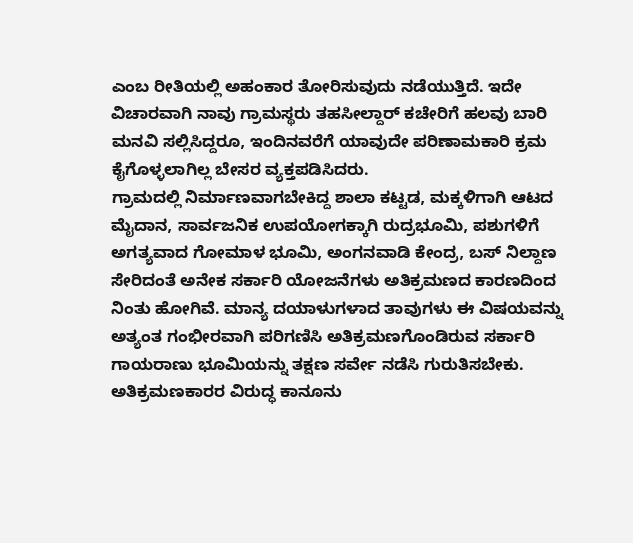ಎಂಬ ರೀತಿಯಲ್ಲಿ ಅಹಂಕಾರ ತೋರಿಸುವುದು ನಡೆಯುತ್ತಿದೆ. ಇದೇ ವಿಚಾರವಾಗಿ ನಾವು ಗ್ರಾಮಸ್ಥರು ತಹಸೀಲ್ದಾರ್ ಕಚೇರಿಗೆ ಹಲವು ಬಾರಿ ಮನವಿ ಸಲ್ಲಿಸಿದ್ದರೂ, ಇಂದಿನವರೆಗೆ ಯಾವುದೇ ಪರಿಣಾಮಕಾರಿ ಕ್ರಮ ಕೈಗೊಳ್ಳಲಾಗಿಲ್ಲ ಬೇಸರ ವ್ಯಕ್ತಪಡಿಸಿದರು.
ಗ್ರಾಮದಲ್ಲಿ ನಿರ್ಮಾಣವಾಗಬೇಕಿದ್ದ ಶಾಲಾ ಕಟ್ಟಡ, ಮಕ್ಕಳಿಗಾಗಿ ಆಟದ ಮೈದಾನ, ಸಾರ್ವಜನಿಕ ಉಪಯೋಗಕ್ಕಾಗಿ ರುದ್ರಭೂಮಿ, ಪಶುಗಳಿಗೆ ಅಗತ್ಯವಾದ ಗೋಮಾಳ ಭೂಮಿ, ಅಂಗನವಾಡಿ ಕೇಂದ್ರ, ಬಸ್ ನಿಲ್ದಾಣ ಸೇರಿದಂತೆ ಅನೇಕ ಸರ್ಕಾರಿ ಯೋಜನೆಗಳು ಅತಿಕ್ರಮಣದ ಕಾರಣದಿಂದ ನಿಂತು ಹೋಗಿವೆ. ಮಾನ್ಯ ದಯಾಳುಗಳಾದ ತಾವುಗಳು ಈ ವಿಷಯವನ್ನು ಅತ್ಯಂತ ಗಂಭೀರವಾಗಿ ಪರಿಗಣಿಸಿ ಅತಿಕ್ರಮಣಗೊಂಡಿರುವ ಸರ್ಕಾರಿ ಗಾಯರಾಣು ಭೂಮಿಯನ್ನು ತಕ್ಷಣ ಸರ್ವೇ ನಡೆಸಿ ಗುರುತಿಸಬೇಕು. ಅತಿಕ್ರಮಣಕಾರರ ವಿರುದ್ಧ ಕಾನೂನು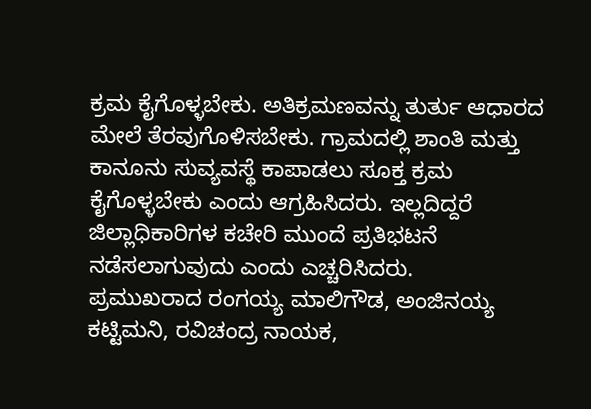ಕ್ರಮ ಕೈಗೊಳ್ಳಬೇಕು. ಅತಿಕ್ರಮಣವನ್ನು ತುರ್ತು ಆಧಾರದ ಮೇಲೆ ತೆರವುಗೊಳಿಸಬೇಕು. ಗ್ರಾಮದಲ್ಲಿ ಶಾಂತಿ ಮತ್ತು ಕಾನೂನು ಸುವ್ಯವಸ್ಥೆ ಕಾಪಾಡಲು ಸೂಕ್ತ ಕ್ರಮ ಕೈಗೊಳ್ಳಬೇಕು ಎಂದು ಆಗ್ರಹಿಸಿದರು. ಇಲ್ಲದಿದ್ದರೆ ಜಿಲ್ಲಾಧಿಕಾರಿಗಳ ಕಚೇರಿ ಮುಂದೆ ಪ್ರತಿಭಟನೆ ನಡೆಸಲಾಗುವುದು ಎಂದು ಎಚ್ಚರಿಸಿದರು.
ಪ್ರಮುಖರಾದ ರಂಗಯ್ಯ ಮಾಲಿಗೌಡ, ಅಂಜಿನಯ್ಯ ಕಟ್ಟಿಮನಿ, ರವಿಚಂದ್ರ ನಾಯಕ,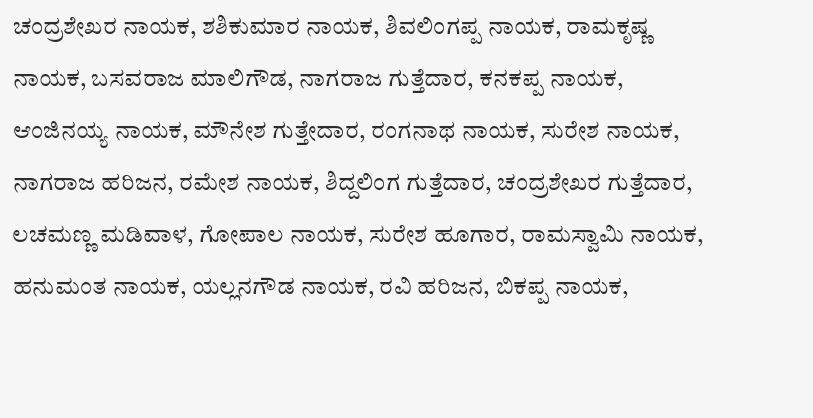ಚಂದ್ರಶೇಖರ ನಾಯಕ, ಶಶಿಕುಮಾರ ನಾಯಕ, ಶಿವಲಿಂಗಪ್ಪ ನಾಯಕ, ರಾಮಕೃಷ್ಣ ನಾಯಕ, ಬಸವರಾಜ ಮಾಲಿಗೌಡ, ನಾಗರಾಜ ಗುತ್ತೆದಾರ, ಕನಕಪ್ಪ ನಾಯಕ, ಆಂಜಿನಯ್ಯ ನಾಯಕ, ಮೌನೇಶ ಗುತ್ತೇದಾರ, ರಂಗನಾಥ ನಾಯಕ, ಸುರೇಶ ನಾಯಕ, ನಾಗರಾಜ ಹರಿಜನ, ರಮೇಶ ನಾಯಕ, ಶಿದ್ದಲಿಂಗ ಗುತ್ತೆದಾರ, ಚಂದ್ರಶೇಖರ ಗುತ್ತೆದಾರ, ಲಚಮಣ್ಣ ಮಡಿವಾಳ, ಗೋಪಾಲ ನಾಯಕ, ಸುರೇಶ ಹೂಗಾರ, ರಾಮಸ್ವಾಮಿ ನಾಯಕ, ಹನುಮಂತ ನಾಯಕ, ಯಲ್ಲನಗೌಡ ನಾಯಕ, ರವಿ ಹರಿಜನ, ಬಿಕಪ್ಪ ನಾಯಕ,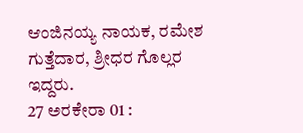ಆಂಜಿನಯ್ಯ ನಾಯಕ, ರಮೇಶ ಗುತ್ತೆದಾರ, ಶ್ರೀಧರ ಗೊಲ್ಲರ ಇದ್ದರು.
27 ಅರಕೇರಾ 01 :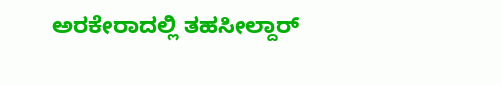ಅರಕೇರಾದಲ್ಲಿ ತಹಸೀಲ್ದಾರ್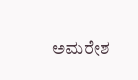ಅಮರೇಶ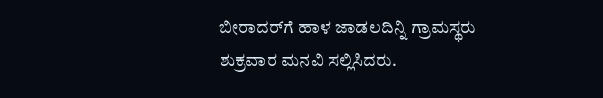ಬೀರಾದರ್‌ಗೆ ಹಾಳ ಜಾಡಲದಿನ್ನಿ ಗ್ರಾಮಸ್ಥರು ಶುಕ್ರವಾರ ಮನವಿ ಸಲ್ಲಿಸಿದರು.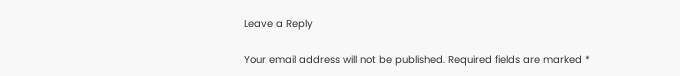Leave a Reply

Your email address will not be published. Required fields are marked *